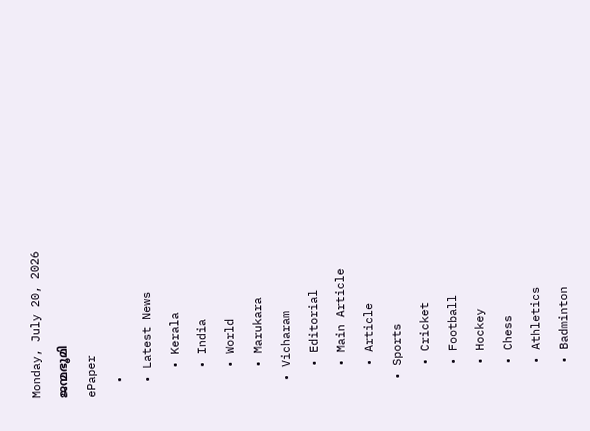Monday, July 20, 2026
ജന്മഭൂമി
ePaper
  •
  • Latest News
    • Kerala
    • India
    • World
    • Marukara
  • Vicharam
    • Editorial
    • Main Article
    • Article
  • Sports
    • Cricket
    • Football
    • Hockey
    • Chess
    • Athletics
    • Badminton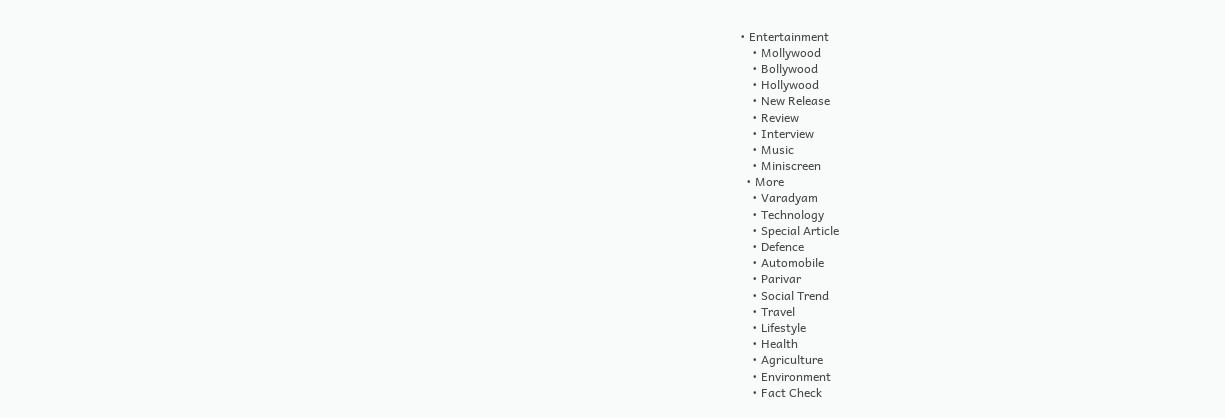• Entertainment
    • Mollywood
    • Bollywood
    • Hollywood
    • New Release
    • Review
    • Interview
    • Music
    • Miniscreen
  • More
    • Varadyam
    • Technology
    • Special Article
    • Defence
    • Automobile
    • Parivar
    • Social Trend
    • Travel
    • Lifestyle
    • Health
    • Agriculture
    • Environment
    • Fact Check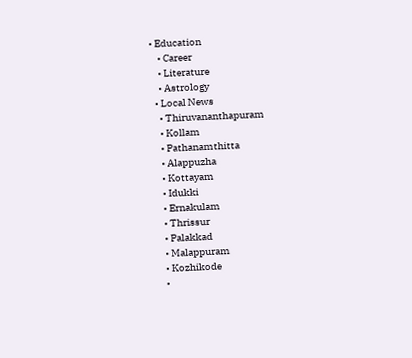• Education
    • Career
    • Literature
    • Astrology
  • Local News
    • Thiruvananthapuram
    • Kollam
    • Pathanamthitta
    • Alappuzha
    • Kottayam
    • Idukki
    • Ernakulam
    • Thrissur
    • Palakkad
    • Malappuram
    • Kozhikode
    •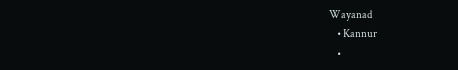Wayanad
    • Kannur
    •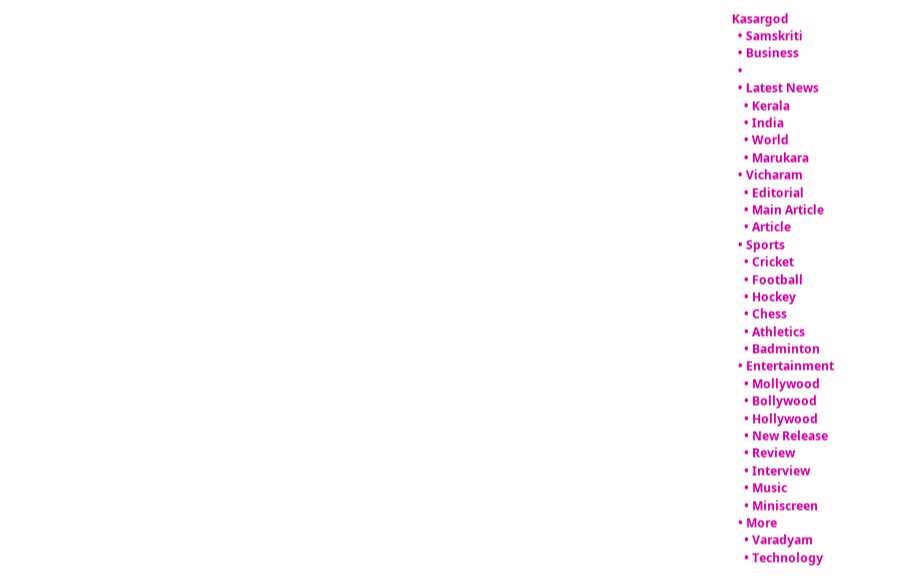Kasargod
  • Samskriti
  • Business
  •
  • Latest News
    • Kerala
    • India
    • World
    • Marukara
  • Vicharam
    • Editorial
    • Main Article
    • Article
  • Sports
    • Cricket
    • Football
    • Hockey
    • Chess
    • Athletics
    • Badminton
  • Entertainment
    • Mollywood
    • Bollywood
    • Hollywood
    • New Release
    • Review
    • Interview
    • Music
    • Miniscreen
  • More
    • Varadyam
    • Technology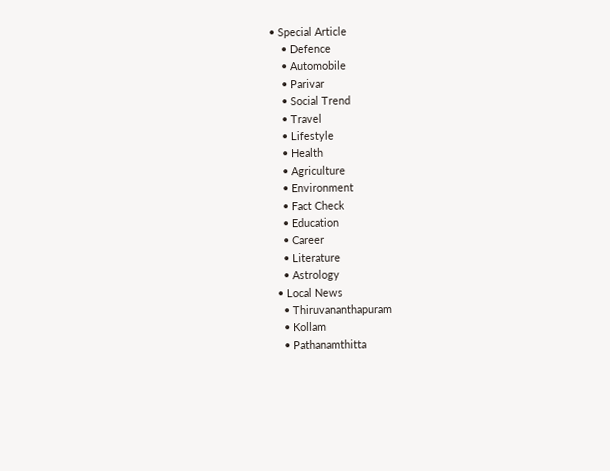• Special Article
    • Defence
    • Automobile
    • Parivar
    • Social Trend
    • Travel
    • Lifestyle
    • Health
    • Agriculture
    • Environment
    • Fact Check
    • Education
    • Career
    • Literature
    • Astrology
  • Local News
    • Thiruvananthapuram
    • Kollam
    • Pathanamthitta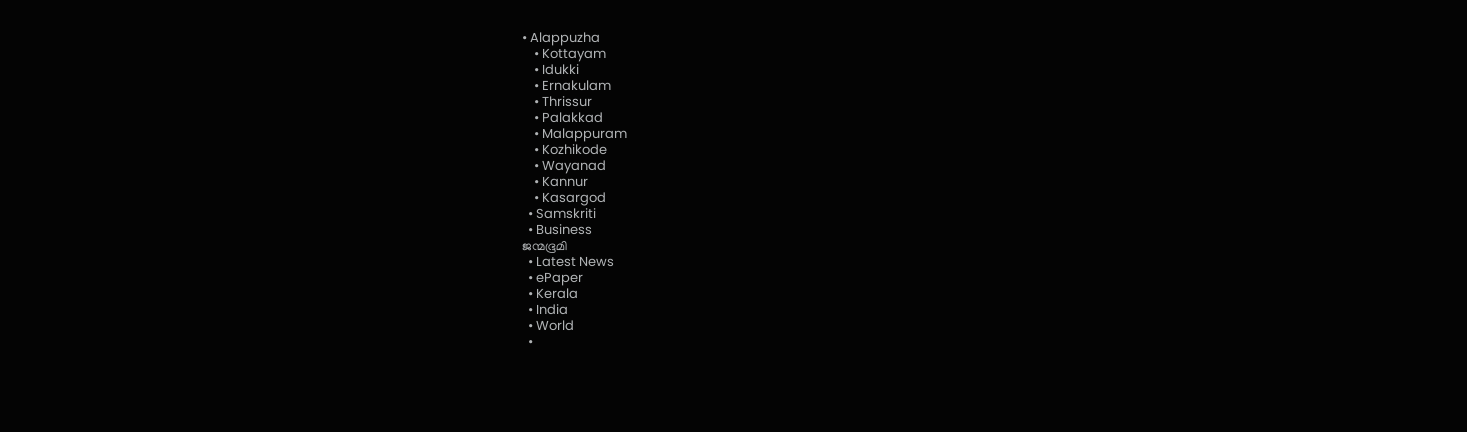• Alappuzha
    • Kottayam
    • Idukki
    • Ernakulam
    • Thrissur
    • Palakkad
    • Malappuram
    • Kozhikode
    • Wayanad
    • Kannur
    • Kasargod
  • Samskriti
  • Business
ജന്മഭൂമി
  • Latest News
  • ePaper
  • Kerala
  • India
  • World
  •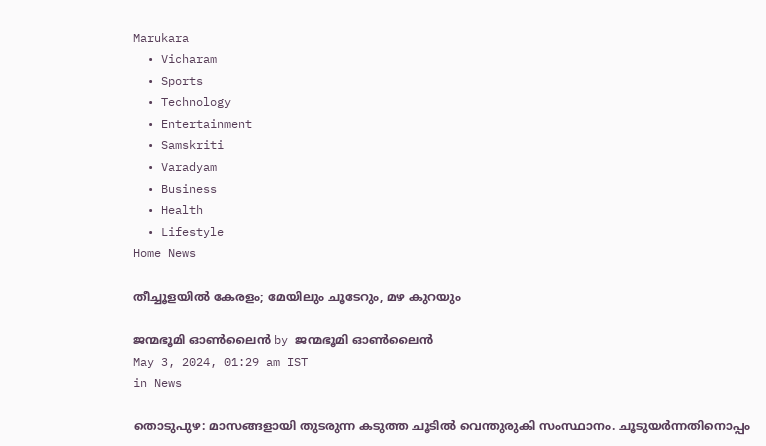Marukara
  • Vicharam
  • Sports
  • Technology
  • Entertainment
  • Samskriti
  • Varadyam
  • Business
  • Health
  • Lifestyle
Home News

തീച്ചൂളയില്‍ കേരളം; മേയിലും ചൂടേറും, മഴ കുറയും

ജന്മഭൂമി ഓണ്‍ലൈന്‍ by ജന്മഭൂമി ഓണ്‍ലൈന്‍
May 3, 2024, 01:29 am IST
in News

തൊടുപുഴ: മാസങ്ങളായി തുടരുന്ന കടുത്ത ചൂടില്‍ വെന്തുരുകി സംസ്ഥാനം. ചൂടുയര്‍ന്നതിനൊപ്പം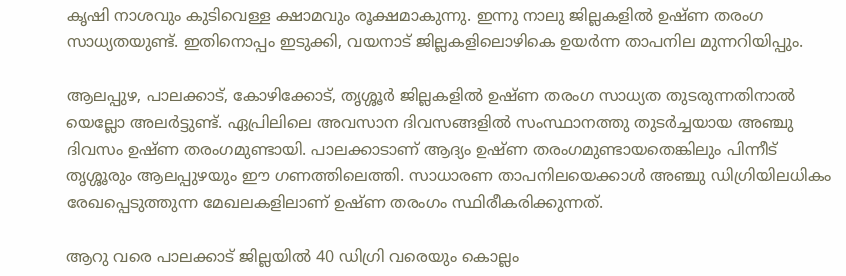കൃഷി നാശവും കുടിവെള്ള ക്ഷാമവും രൂക്ഷമാകുന്നു. ഇന്നു നാലു ജില്ലകളില്‍ ഉഷ്ണ തരംഗ സാധ്യതയുണ്ട്. ഇതിനൊപ്പം ഇടുക്കി, വയനാട് ജില്ലകളിലൊഴികെ ഉയര്‍ന്ന താപനില മുന്നറിയിപ്പും.

ആലപ്പുഴ, പാലക്കാട്, കോഴിക്കോട്, തൃശ്ശൂര്‍ ജില്ലകളില്‍ ഉഷ്ണ തരംഗ സാധ്യത തുടരുന്നതിനാല്‍ യെല്ലോ അലര്‍ട്ടുണ്ട്. ഏപ്രിലിലെ അവസാന ദിവസങ്ങളില്‍ സംസ്ഥാനത്തു തുടര്‍ച്ചയായ അഞ്ചു ദിവസം ഉഷ്ണ തരംഗമുണ്ടായി. പാലക്കാടാണ് ആദ്യം ഉഷ്ണ തരംഗമുണ്ടായതെങ്കിലും പിന്നീട് തൃശ്ശൂരും ആലപ്പുഴയും ഈ ഗണത്തിലെത്തി. സാധാരണ താപനിലയെക്കാള്‍ അഞ്ചു ഡിഗ്രിയിലധികം രേഖപ്പെടുത്തുന്ന മേഖലകളിലാണ് ഉഷ്ണ തരംഗം സ്ഥിരീകരിക്കുന്നത്.

ആറു വരെ പാലക്കാട് ജില്ലയില്‍ 40 ഡിഗ്രി വരെയും കൊല്ലം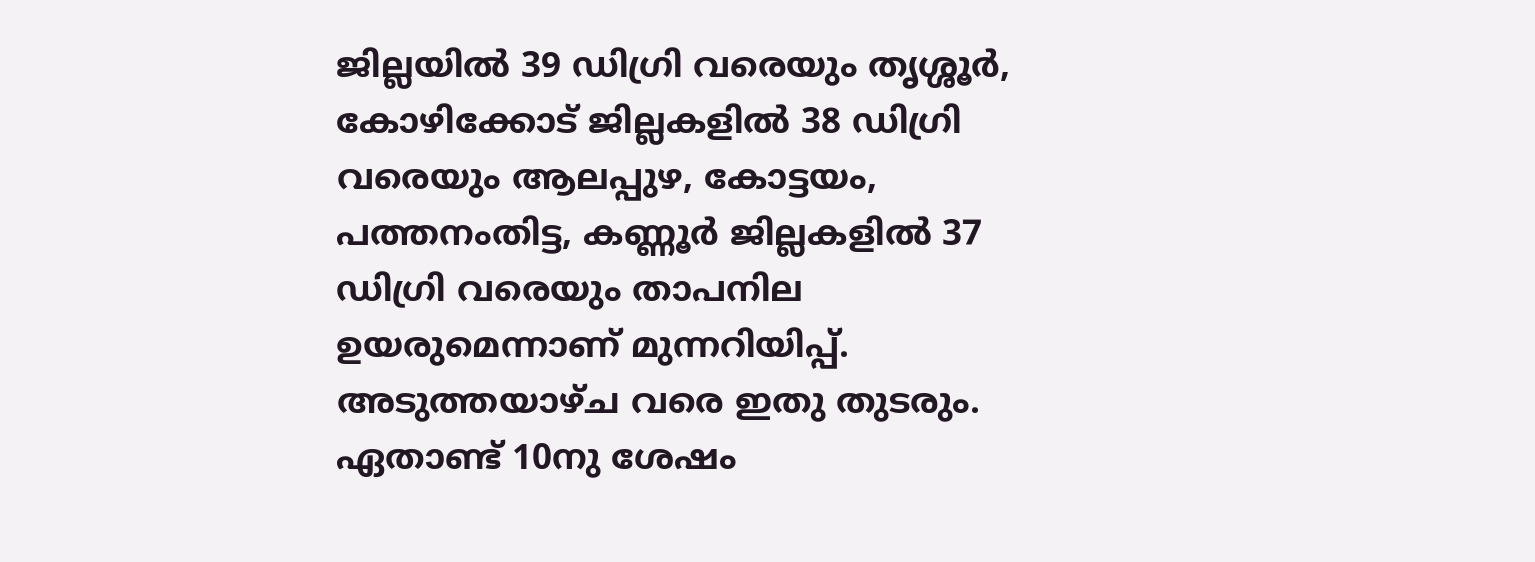ജില്ലയില്‍ 39 ഡിഗ്രി വരെയും തൃശ്ശൂര്‍, കോഴിക്കോട് ജില്ലകളില്‍ 38 ഡിഗ്രി വരെയും ആലപ്പുഴ, കോട്ടയം, പത്തനംതിട്ട, കണ്ണൂര്‍ ജില്ലകളില്‍ 37 ഡിഗ്രി വരെയും താപനില ഉയരുമെന്നാണ് മുന്നറിയിപ്പ്. അടുത്തയാഴ്ച വരെ ഇതു തുടരും. ഏതാണ്ട് 10നു ശേഷം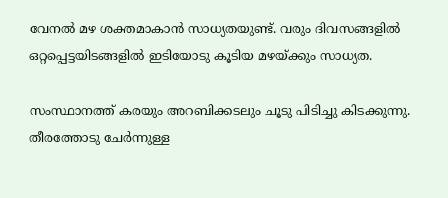വേനല്‍ മഴ ശക്തമാകാന്‍ സാധ്യതയുണ്ട്. വരും ദിവസങ്ങളില്‍ ഒറ്റപ്പെട്ടയിടങ്ങളില്‍ ഇടിയോടു കൂടിയ മഴയ്‌ക്കും സാധ്യത.

സംസ്ഥാനത്ത് കരയും അറബിക്കടലും ചൂടു പിടിച്ചു കിടക്കുന്നു. തീരത്തോടു ചേര്‍ന്നുള്ള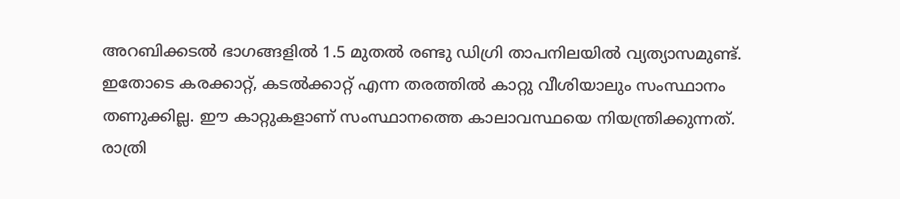അറബിക്കടല്‍ ഭാഗങ്ങളില്‍ 1.5 മുതല്‍ രണ്ടു ഡിഗ്രി താപനിലയില്‍ വ്യത്യാസമുണ്ട്. ഇതോടെ കരക്കാറ്റ്, കടല്‍ക്കാറ്റ് എന്ന തരത്തില്‍ കാറ്റു വീശിയാലും സംസ്ഥാനം തണുക്കില്ല. ഈ കാറ്റുകളാണ് സംസ്ഥാനത്തെ കാലാവസ്ഥയെ നിയന്ത്രിക്കുന്നത്. രാത്രി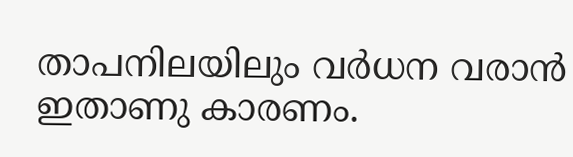താപനിലയിലും വര്‍ധന വരാന്‍ ഇതാണു കാരണം.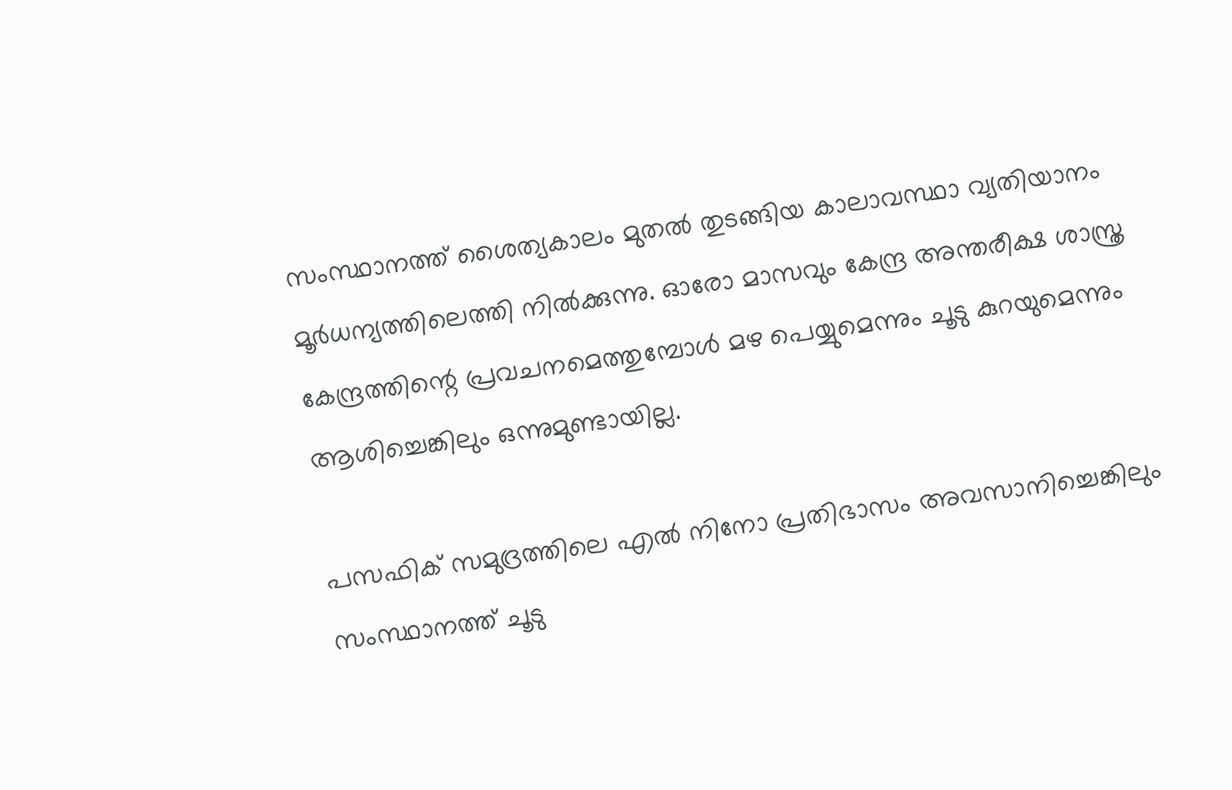സംസ്ഥാനത്ത് ശൈത്യകാലം മുതല്‍ തുടങ്ങിയ കാലാവസ്ഥാ വ്യതിയാനം മൂര്‍ധന്യത്തിലെത്തി നില്‍ക്കുന്നു. ഓരോ മാസവും കേന്ദ്ര അന്തരീക്ഷ ശാസ്ത്ര കേന്ദ്രത്തിന്റെ പ്രവചനമെത്തുമ്പോള്‍ മഴ പെയ്യുമെന്നും ചൂടു കുറയുമെന്നും ആശിച്ചെങ്കിലും ഒന്നുമുണ്ടായില്ല.

പസഫിക് സമുദ്രത്തിലെ എല്‍ നിനോ പ്രതിഭാസം അവസാനിച്ചെങ്കിലും സംസ്ഥാനത്ത് ചൂടു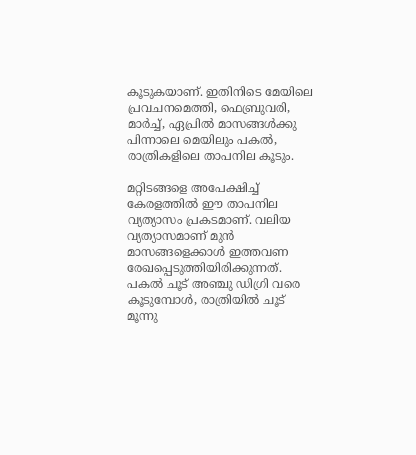കൂടുകയാണ്. ഇതിനിടെ മേയിലെ പ്രവചനമെത്തി, ഫെബ്രുവരി, മാര്‍ച്ച്, ഏപ്രില്‍ മാസങ്ങള്‍ക്കു പിന്നാലെ മെയിലും പകല്‍, രാത്രികളിലെ താപനില കൂടും.

മറ്റിടങ്ങളെ അപേക്ഷിച്ച് കേരളത്തില്‍ ഈ താപനില വ്യത്യാസം പ്രകടമാണ്. വലിയ വ്യത്യാസമാണ് മുന്‍ മാസങ്ങളെക്കാള്‍ ഇത്തവണ രേഖപ്പെടുത്തിയിരിക്കുന്നത്. പകല്‍ ചൂട് അഞ്ചു ഡിഗ്രി വരെ കൂടുമ്പോള്‍, രാത്രിയില്‍ ചൂട് മൂന്നു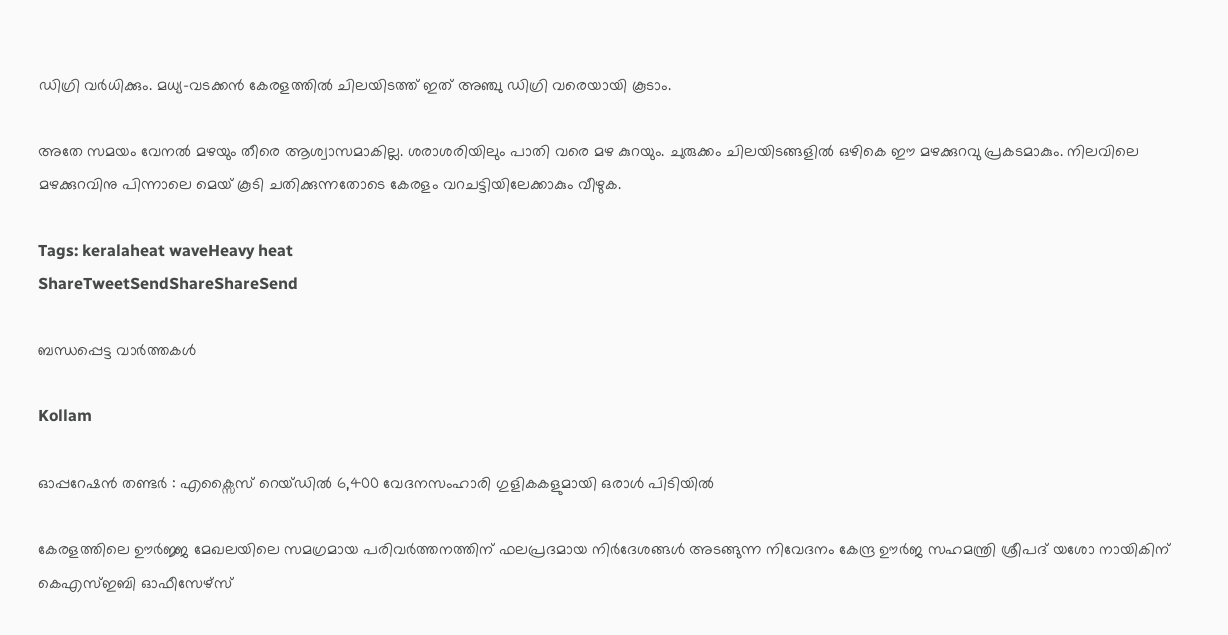ഡിഗ്രി വര്‍ധിക്കും. മധ്യ-വടക്കന്‍ കേരളത്തില്‍ ചിലയിടത്ത് ഇത് അഞ്ചു ഡിഗ്രി വരെയായി കൂടാം.

അതേ സമയം വേനല്‍ മഴയും തീരെ ആശ്വാസമാകില്ല. ശരാശരിയിലും പാതി വരെ മഴ കുറയും. ചുരുക്കം ചിലയിടങ്ങളില്‍ ഒഴികെ ഈ മഴക്കുറവു പ്രകടമാകും. നിലവിലെ മഴക്കുറവിനു പിന്നാലെ മെയ് കൂടി ചതിക്കുന്നതോടെ കേരളം വറചട്ടിയിലേക്കാകും വീഴുക.

Tags: keralaheat waveHeavy heat
ShareTweetSendShareShareSend

ബന്ധപ്പെട്ട വാര്‍ത്തകള്‍

Kollam

ഓപ്പറേഷൻ തണ്ടർ : എക്സൈസ് റെയ്ഡിൽ 6,400 വേദനസംഹാരി ഗുളികകളുമായി ഒരാള്‍ പിടിയില്‍

കേരളത്തിലെ ഊര്‍ജ്ജ മേഖലയിലെ സമഗ്രമായ പരിവര്‍ത്തനത്തിന് ഫലപ്രദമായ നിര്‍ദേശങ്ങള്‍ അടങ്ങുന്ന നിവേദനം കേന്ദ്ര ഊര്‍ജ സഹമന്ത്രി ശ്രീപദ് യശോ നായികിന് കെഎസ്ഇബി ഓഫീസേഴ്‌സ്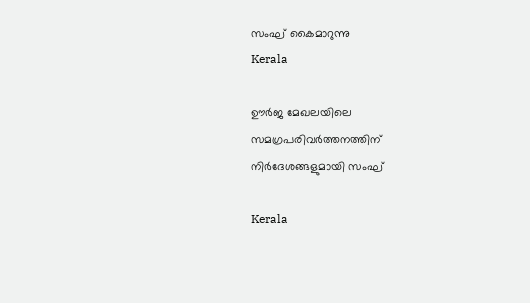സംഘ് കൈമാറുന്നു
Kerala

ഊര്‍ജ മേഖലയിലെ സമഗ്രപരിവര്‍ത്തനത്തിന് നിര്‍ദേശങ്ങളുമായി സംഘ്

Kerala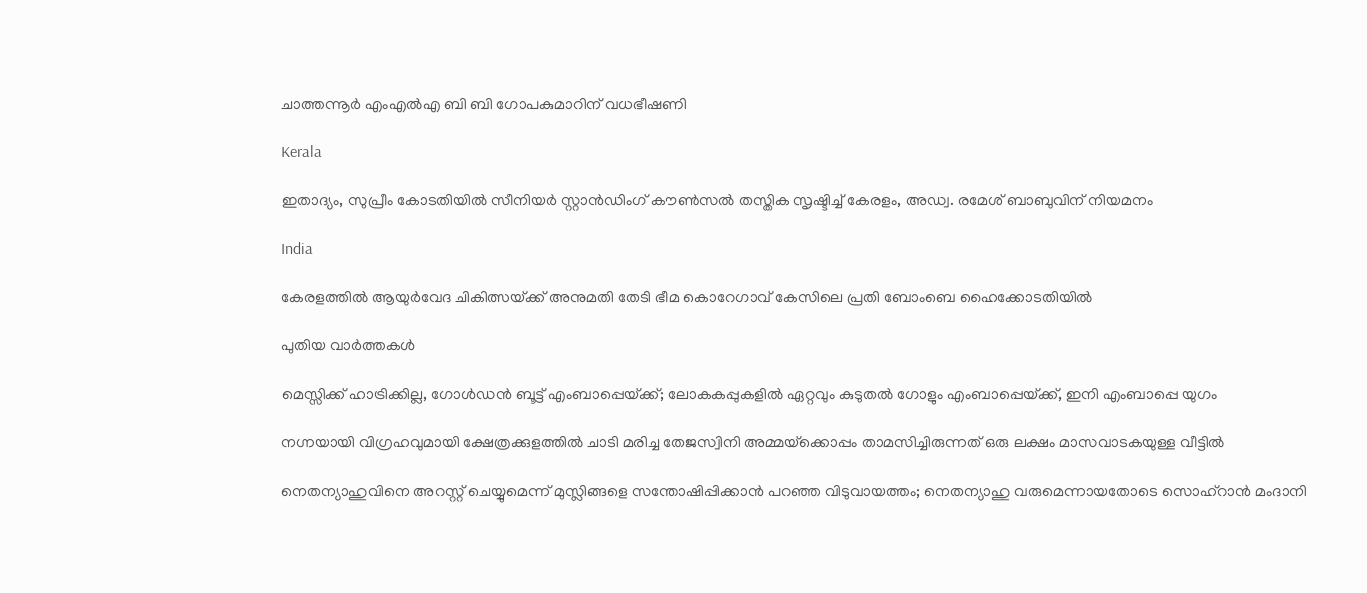ചാത്തന്നൂര്‍ എംഎല്‍എ ബി ബി ഗോപകുമാറിന് വധഭീഷണി

Kerala

ഇതാദ്യം, സുപ്രീം കോടതിയില്‍ സീനിയര്‍ സ്റ്റാന്‍ഡിംഗ് കൗണ്‍സല്‍ തസ്തിക സൃഷ്ടിച്ച് കേരളം, അഡ്വ. രമേശ് ബാബുവിന് നിയമനം

India

കേരളത്തില്‍ ആയുര്‍വേദ ചികിത്സയ്‌ക്ക് അനുമതി തേടി ഭീമ കൊറേഗാവ് കേസിലെ പ്രതി ബോംബെ ഹൈക്കോടതിയില്‍

പുതിയ വാര്‍ത്തകള്‍

മെസ്സിക്ക് ഹാട്രിക്കില്ല, ഗോള്‍ഡന്‍ ബൂട്ട് എംബാപ്പെയ്‌ക്ക്; ലോകകപ്പുകളില്‍ ഏറ്റവും കുടുതല്‍ ഗോളും എംബാപ്പെയ്‌ക്ക്, ഇനി എംബാപ്പെ യുഗം

നഗ്നയായി വിഗ്രഹവുമായി ക്ഷേത്രക്കുളത്തില്‍ ചാടി മരിച്ച തേജസ്വിനി അമ്മയ്‌ക്കൊപ്പം താമസിച്ചിരുന്നത് ഒരു ലക്ഷം മാസവാടകയുള്ള വീട്ടില്‍

നെതന്യാഹുവിനെ അറസ്റ്റ് ചെയ്യുമെന്ന് മുസ്ലിങ്ങളെ സന്തോഷിപ്പിക്കാന്‍ പറഞ്ഞ വിടുവായത്തം; നെതന്യാഹു വരുമെന്നായതോടെ സൊഹ്റാന്‍ മംദാനി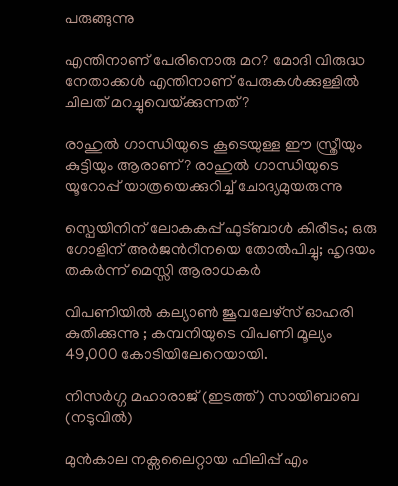പരുങ്ങുന്നു

എന്തിനാണ് പേരിനൊരു മറ? മോദി വിരുദ്ധ നേതാക്കള്‍ എന്തിനാണ് പേരുകള്‍ക്കുള്ളില്‍ ചിലത് മറച്ചുവെയ്‌ക്കുന്നത്?

രാഹുല്‍ ഗാന്ധിയുടെ കൂടെയുള്ള ഈ സ്ത്രീയും കുട്ടിയും ആരാണ്? രാഹുല്‍ ഗാന്ധിയുടെ യൂറോപ്പ് യാത്രയെക്കുറിച്ച് ചോദ്യമുയരുന്നു

സ്പെയിനിന് ലോകകപ്പ് ഫുട്ബാള്‍ കിരീടം; ഒരു ഗോളിന് അര്‍ജന്‍റീനയെ തോല്‍പിച്ചു; ഹൃദയം തകര്‍ന്ന് മെസ്സി ആരാധകര്‍

വിപണിയില്‍ കല്യാണ്‍ ജൂവലേഴ്സ് ഓഹരി കുതിക്കുന്നു ; കമ്പനിയുടെ വിപണി മൂല്യം 49,000 കോടിയിലേറെയായി.

നിസര്‍ഗ്ഗ മഹാരാജ് (ഇടത്ത്) സായിബാബ (നടുവില്‍)

മുന്‍കാല നക്സലൈറ്റായ ഫിലിപ്പ് എം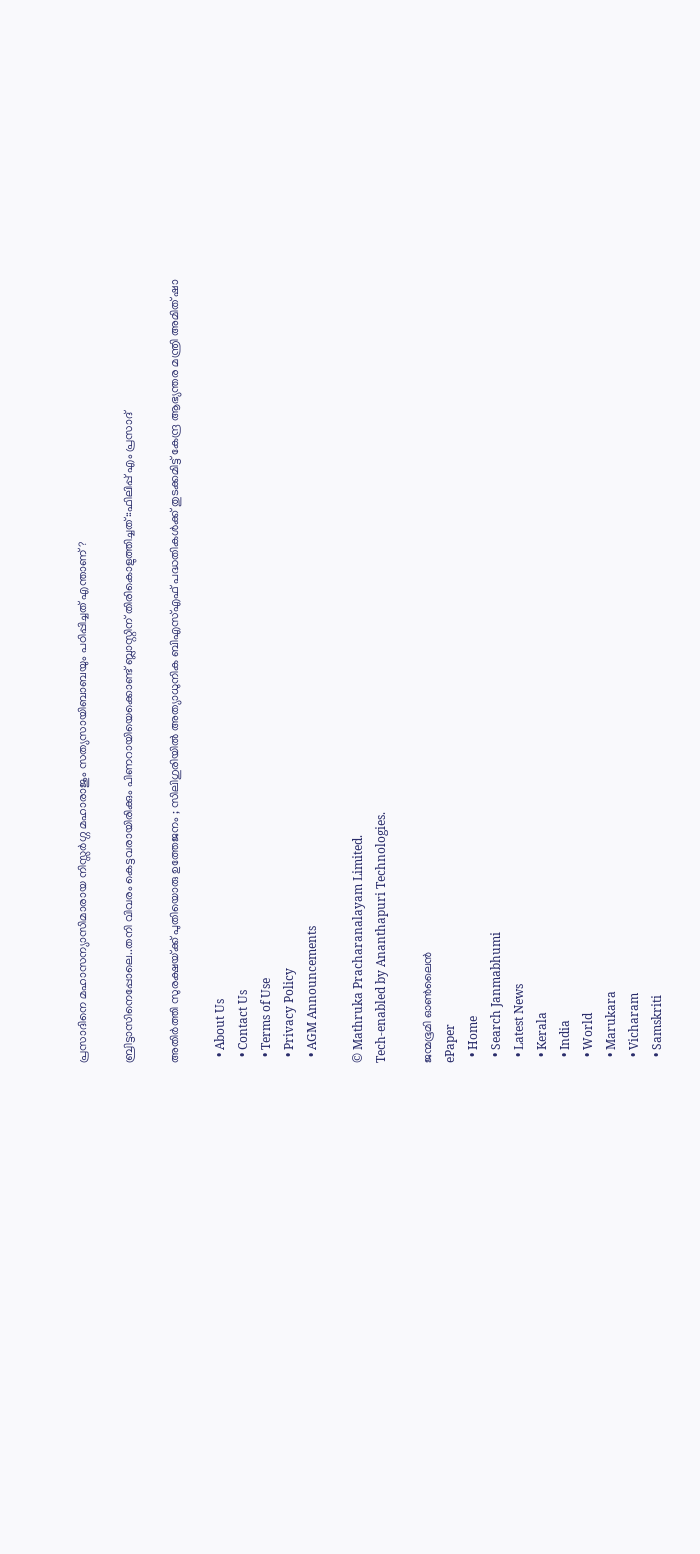പ്രസാദിനെ മഹാസന്യാസിമാരായ നിസ്സര്‍ഗ്ഗ മഹാരാജും സത്യസായിബാബയും പഠിപ്പിച്ചത് എന്താണ്?

ബ്രിട്ടാസിനെപ്പോലെ..തനി വിവരം കെട്ടവരായിരിക്കും പിണറായിയെക്കൊണ്ട് ബ്ലാസ്റ്റിന് തിരികൊളുത്തിച്ചത്::ഫിലിപ്പ് എം പ്രസാദ്

അതിർത്തി സുരക്ഷയ്‌ക്ക് പുതിയൊരു ഉത്തേജനം ; സിലിഗുരിയിൽ അത്യാധുനിക ബിഎസ്എഫ് പദ്ധതികൾക്ക് തുടക്കമിട്ട് കേന്ദ്ര ആഭ്യന്തര മന്ത്രി അമിത് ഷാ

  • About Us
  • Contact Us
  • Terms of Use
  • Privacy Policy
  • AGM Announcements

© Mathruka Pracharanalayam Limited.
Tech-enabled by Ananthapuri Technologies.

ജന്മഭൂമി ഓണ്‍ലൈന്‍
ePaper
  • Home
  • Search Janmabhumi
  • Latest News
  • Kerala
  • India
  • World
  • Marukara
  • Vicharam
  • Samskriti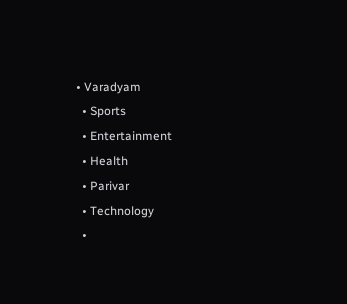• Varadyam
  • Sports
  • Entertainment
  • Health
  • Parivar
  • Technology
  •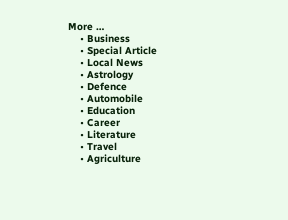More …
    • Business
    • Special Article
    • Local News
    • Astrology
    • Defence
    • Automobile
    • Education
    • Career
    • Literature
    • Travel
    • Agriculture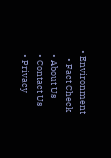• Environment
    • Fact Check
  • About Us
  • Contact Us
  • Privacy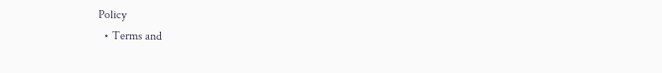Policy
  • Terms and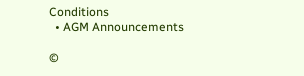Conditions
  • AGM Announcements

©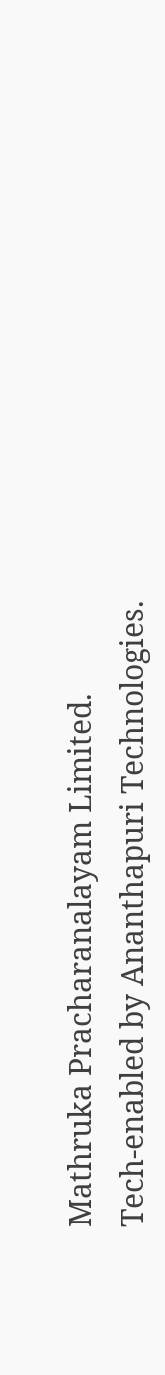Mathruka Pracharanalayam Limited.
Tech-enabled by Ananthapuri Technologies.